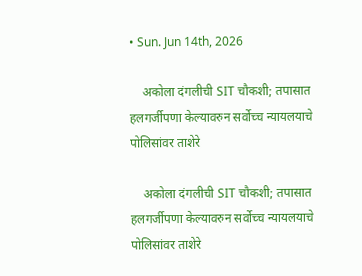• Sun. Jun 14th, 2026

    अकोला दंगलीची SIT चौकशी; तपासात हलगर्जीपणा केल्यावरुन सर्वोच्च न्यायलयाचे पोलिसांवर ताशेरे

    अकोला दंगलीची SIT चौकशी; तपासात हलगर्जीपणा केल्यावरुन सर्वोच्च न्यायलयाचे पोलिसांवर ताशेरे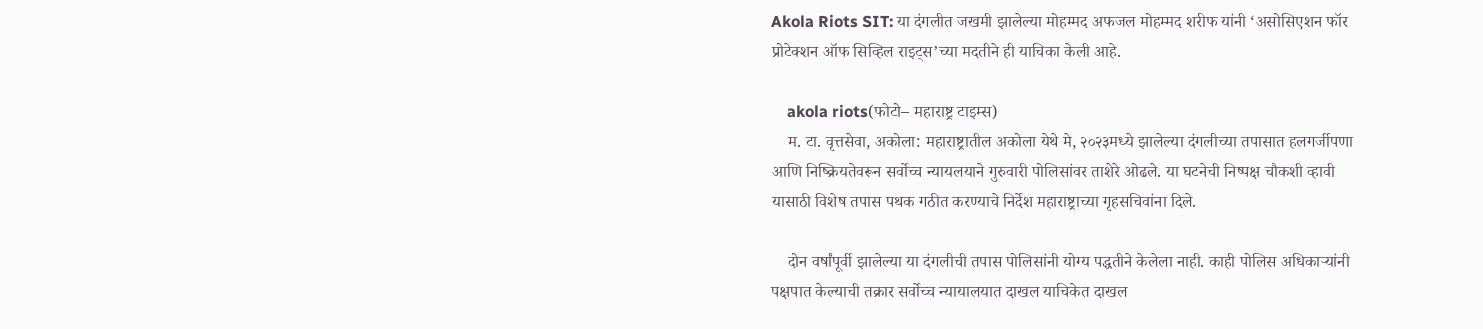Akola Riots SIT: या दंगलीत जखमी झालेल्या मोहम्मद अफजल मोहम्मद शरीफ यांनी ‘असोसिएशन फॉर प्रोटेक्शन ऑफ सिव्हिल राइट्स’च्या मदतीने ही याचिका केली आहे.

    akola riots(फोटो– महाराष्ट्र टाइम्स)
    म. टा. वृत्तसेवा, अकोला: महाराष्ट्रातील अकोला येथे मे, २०२३मध्ये झालेल्या दंगलीच्या तपासात हलगर्जीपणा आणि निष्क्रियतेवरून सर्वोच्च न्यायलयाने गुरुवारी पोलिसांवर ताशेरे ओढले. या घटनेची निष्पक्ष चौकशी व्हावी यासाठी विशेष तपास पथक गठीत करण्याचे निर्देश महाराष्ट्राच्या गृहसचिवांना दिले.

    दोन वर्षांपूर्वी झालेल्या या दंगलीची तपास पोलिसांनी योग्य पद्धतीने केलेला नाही. काही पोलिस अधिकाऱ्यांनी पक्षपात केल्याची तक्रार सर्वोच्च न्यायालयात दाखल याचिकेत दाखल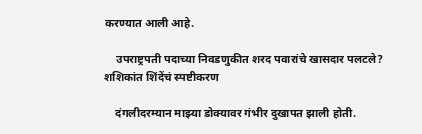करण्यात आली आहे.

    उपराष्ट्रपती पदाच्या निवडणुकीत शरद पवारांचे खासदार पलटले? शशिकांत शिंदेंचं स्पष्टीकरण

    दंगलीदरम्यान माझ्या डोक्यावर गंभीर दुखापत झाली होती.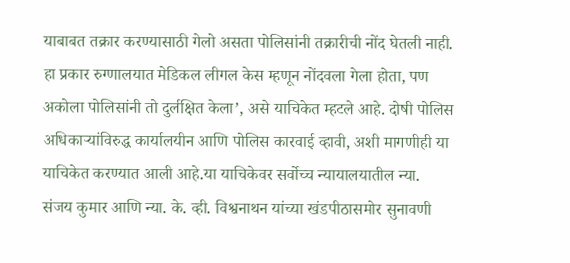याबाबत तक्रार करण्यासाठी गेलो असता पोलिसांनी तक्रारीची नोंद घेतली नाही. हा प्रकार रुग्णालयात मेडिकल लीगल केस म्हणून नोंदवला गेला होता, पण अकोला पोलिसांनी तो दुर्लक्षित केला’, असे याचिकेत म्हटले आहे. दोषी पोलिस अधिकाऱ्यांविरुद्ध कार्यालयीन आणि पोलिस कारवाई व्हावी, अशी मागणीही या याचिकेत करण्यात आली आहे.या याचिकेवर सर्वोच्च न्यायालयातील न्या. संजय कुमार आणि न्या. के. व्ही. विश्वनाथन यांच्या खंडपीठासमोर सुनावणी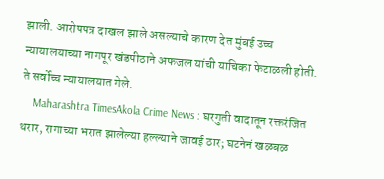झाली. आरोपपत्र दाखल झाले असल्याचे कारण देत मुंबई उच्च न्यायालयाच्या नागपूर खंडपीठाने अफजल यांची याचिका फेटाळली होती. ते सर्वोच्च न्यायालयात गेले.
    Maharashtra TimesAkola Crime News : घरगुती वादातून रक्तरंजित थरार, रागाच्या भरात झालेल्या हल्ल्याने जावई ठार; घटनेनं खळबळ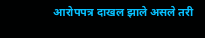आरोपपत्र दाखल झाले असले तरी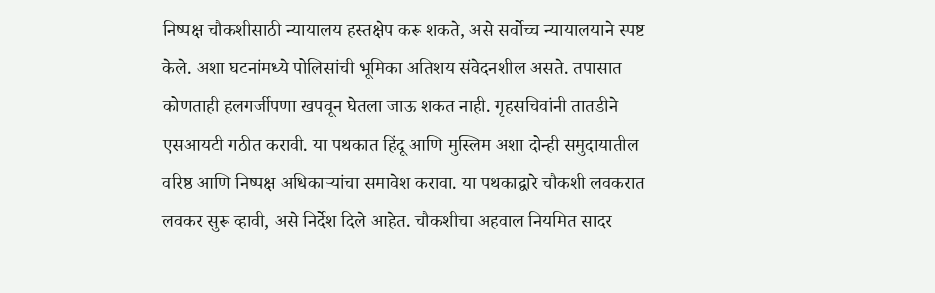निष्पक्ष चौकशीसाठी न्यायालय हस्तक्षेप करू शकते, असे सर्वोच्च न्यायालयाने स्पष्ट केले. अशा घटनांमध्ये पोलिसांची भूमिका अतिशय संवेदनशील असते. तपासात कोणताही हलगर्जीपणा खपवून घेतला जाऊ शकत नाही. गृहसचिवांनी तातडीने एसआयटी गठीत करावी. या पथकात हिंदू आणि मुस्लिम अशा दोन्ही समुदायातील वरिष्ठ आणि निष्पक्ष अधिकाऱ्यांचा समावेश करावा. या पथकाद्वारे चौकशी लवकरात लवकर सुरू व्हावी, असे निर्देश दिले आहेत. चौकशीचा अहवाल नियमित सादर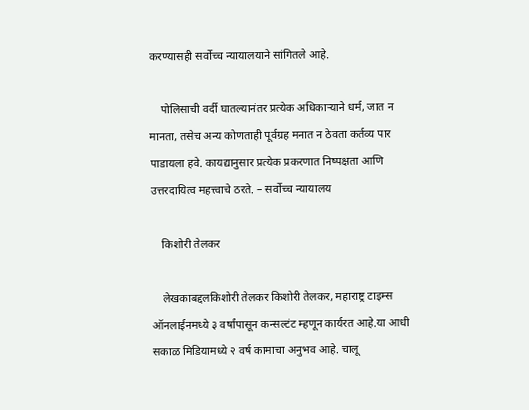करण्यासही सर्वोच्च न्यायालयाने सांगितले आहे.

    पोलिसाची वर्दी घातल्यानंतर प्रत्येक अधिकाऱ्याने धर्म, जात न मानता, तसेच अन्य कोणताही पूर्वग्रह मनात न ठेवता कर्तव्य पार पाडायला हवे. कायद्यानुसार प्रत्येक प्रकरणात निष्पक्षता आणि उत्तरदायित्व महत्त्वाचे ठरते. – सर्वोच्च न्यायालय

    किशोरी तेलकर

    लेखकाबद्दलकिशोरी तेलकर किशोरी तेलकर, महाराष्ट्र टाइम्स ऑनलाईनमध्ये ३ वर्षांपासून कन्सल्टंट म्हणून कार्यरत आहे.या आधी सकाळ मिडियामध्ये २ वर्ष कामाचा अनुभव आहे. चालू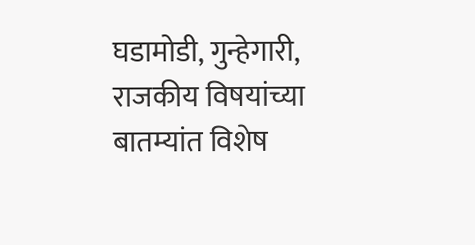घडामोडी, गुन्हेगारी, राजकीय विषयांच्या बातम्यांत विशेष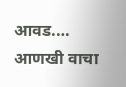आवड.… आणखी वाचा